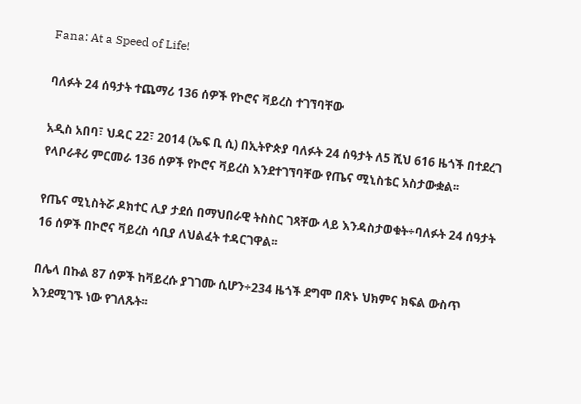Fana: At a Speed of Life!

ባለፉት 24 ሰዓታት ተጨማሪ 136 ሰዎች የኮሮና ቫይረስ ተገኘባቸው

አዲስ አበባ፣ ህዳር 22፣ 2014 (ኤፍ ቢ ሲ) በኢትዮጵያ ባለፉት 24 ሰዓታት ለ5 ሺህ 616 ዜጎች በተደረገ የላቦራቶሪ ምርመራ 136 ሰዎች የኮሮና ቫይረስ እንደተገኘባቸው የጤና ሚኒስቴር አስታውቋል፡፡

የጤና ሚኒስትሯ ዶክተር ሊያ ታደሰ በማህበራዊ ትስስር ገጻቸው ላይ እንዳስታወቁት÷ባለፉት 24 ሰዓታት 16 ሰዎች በኮሮና ቫይረስ ሳቢያ ለህልፈት ተዳርገዋል፡፡

በሌላ በኩል 87 ሰዎች ከቫይረሱ ያገገሙ ሲሆን÷234 ዜጎች ደግሞ በጽኑ ህክምና ክፍል ውስጥ እንደሚገኙ ነው የገለጹት፡፡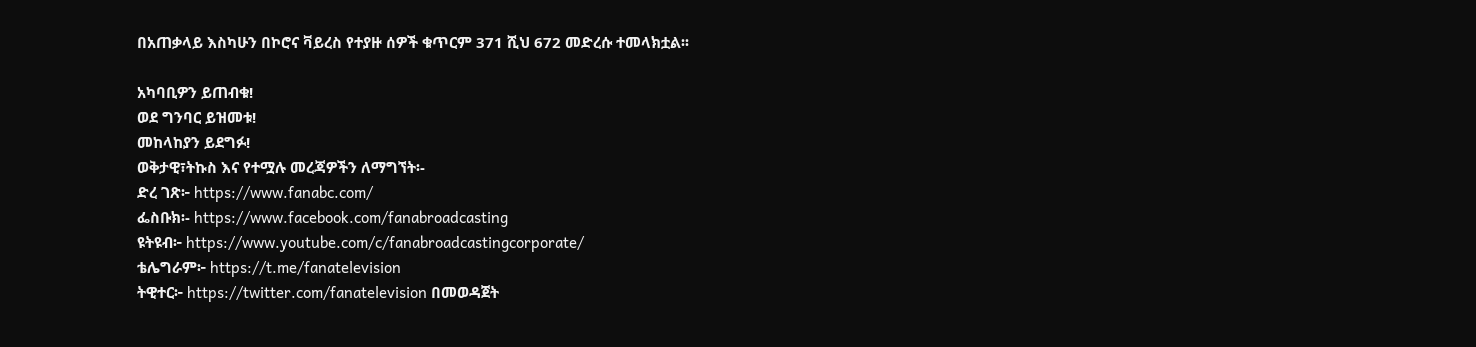በአጠቃላይ እስካሁን በኮሮና ቫይረስ የተያዙ ሰዎች ቁጥርም 371 ሺህ 672 መድረሱ ተመላክቷል፡፡

አካባቢዎን ይጠብቁ!
ወደ ግንባር ይዝመቱ!
መከላከያን ይደግፉ!
ወቅታዊ፣ትኩስ እና የተሟሉ መረጃዎችን ለማግኘት፡-
ድረ ገጽ፦ https://www.fanabc.com/
ፌስቡክ፡- https://www.facebook.com/fanabroadcasting
ዩትዩብ፦ https://www.youtube.com/c/fanabroadcastingcorporate/
ቴሌግራም፦ https://t.me/fanatelevision
ትዊተር፦ https://twitter.com/fanatelevision በመወዳጀት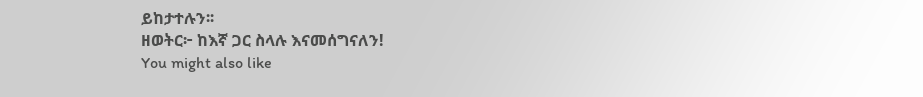ይከታተሉን፡፡
ዘወትር፦ ከእኛ ጋር ስላሉ እናመሰግናለን!
You might also like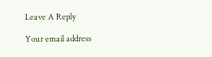Leave A Reply

Your email address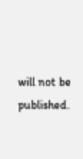will not be published.